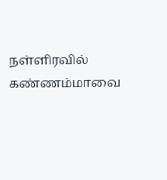நள்ளிரவில் கண்ணம்மாவை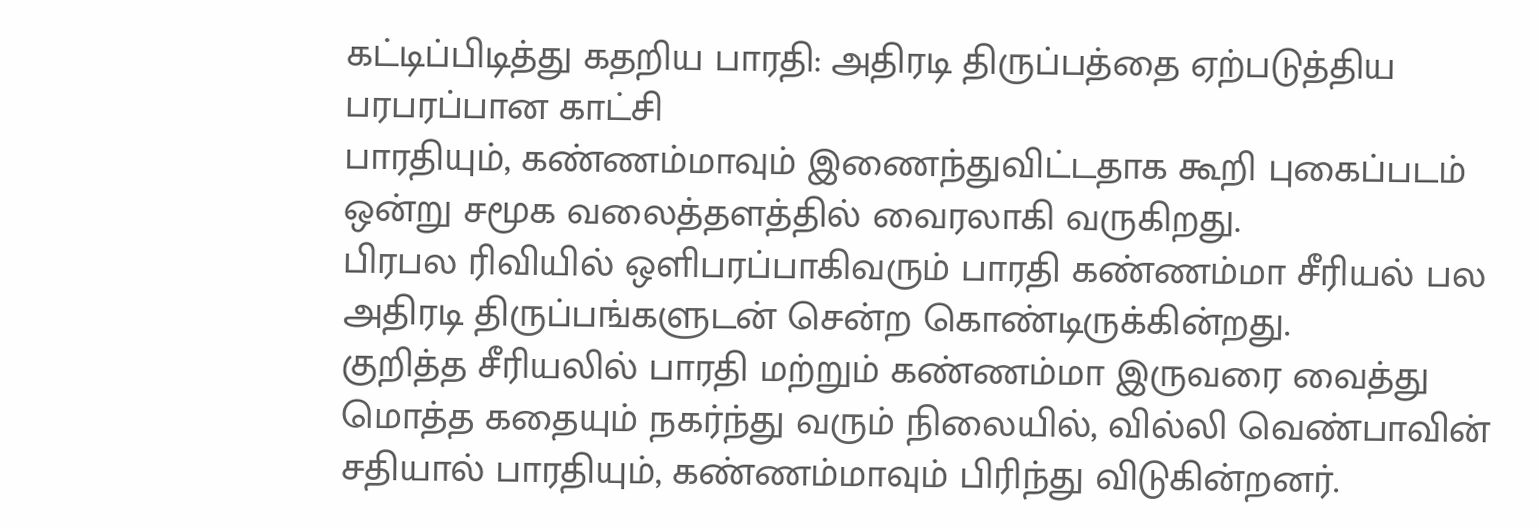கட்டிப்பிடித்து கதறிய பாரதி: அதிரடி திருப்பத்தை ஏற்படுத்திய பரபரப்பான காட்சி
பாரதியும், கண்ணம்மாவும் இணைந்துவிட்டதாக கூறி புகைப்படம் ஒன்று சமூக வலைத்தளத்தில் வைரலாகி வருகிறது.
பிரபல ரிவியில் ஒளிபரப்பாகிவரும் பாரதி கண்ணம்மா சீரியல் பல அதிரடி திருப்பங்களுடன் சென்ற கொண்டிருக்கின்றது.
குறித்த சீரியலில் பாரதி மற்றும் கண்ணம்மா இருவரை வைத்து மொத்த கதையும் நகர்ந்து வரும் நிலையில், வில்லி வெண்பாவின் சதியால் பாரதியும், கண்ணம்மாவும் பிரிந்து விடுகின்றனர்.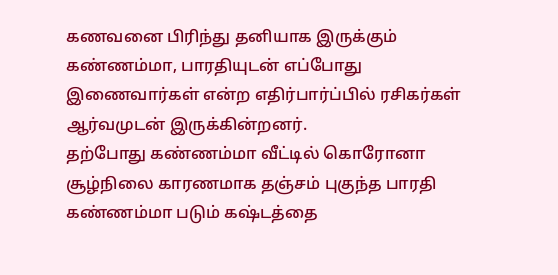கணவனை பிரிந்து தனியாக இருக்கும் கண்ணம்மா, பாரதியுடன் எப்போது இணைவார்கள் என்ற எதிர்பார்ப்பில் ரசிகர்கள் ஆர்வமுடன் இருக்கின்றனர்.
தற்போது கண்ணம்மா வீட்டில் கொரோனா சூழ்நிலை காரணமாக தஞ்சம் புகுந்த பாரதி கண்ணம்மா படும் கஷ்டத்தை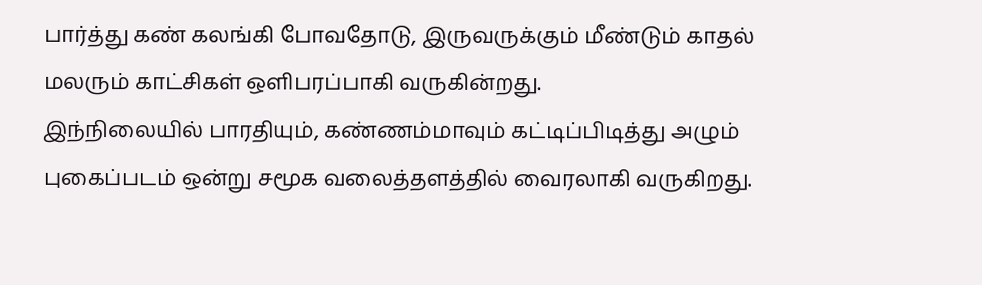பார்த்து கண் கலங்கி போவதோடு, இருவருக்கும் மீண்டும் காதல் மலரும் காட்சிகள் ஒளிபரப்பாகி வருகின்றது.
இந்நிலையில் பாரதியும், கண்ணம்மாவும் கட்டிப்பிடித்து அழும் புகைப்படம் ஒன்று சமூக வலைத்தளத்தில் வைரலாகி வருகிறது.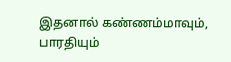இதனால் கண்ணம்மாவும், பாரதியும்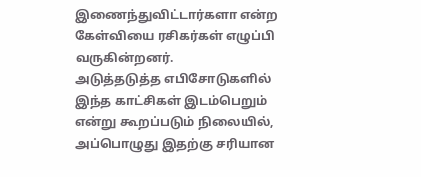இணைந்துவிட்டார்களா என்ற கேள்வியை ரசிகர்கள் எழுப்பி வருகின்றனர்.
அடுத்தடுத்த எபிசோடுகளில் இந்த காட்சிகள் இடம்பெறும் என்று கூறப்படும் நிலையில், அப்பொழுது இதற்கு சரியான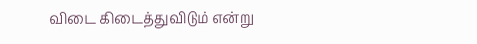விடை கிடைத்துவிடும் என்று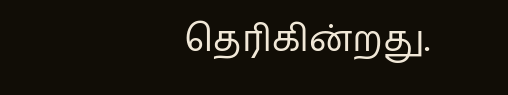தெரிகின்றது.